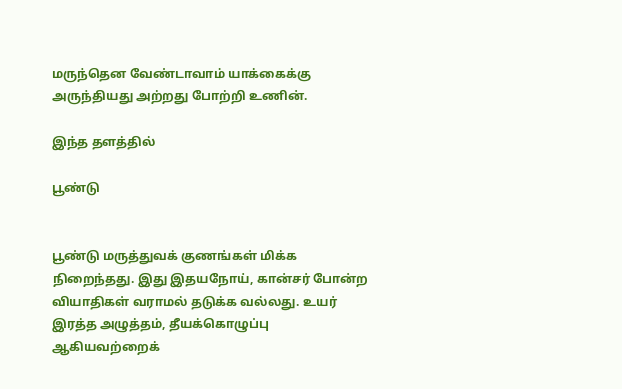மருந்தென வேண்டாவாம் யாக்கைக்கு அருந்தியது அற்றது போற்றி உணின்.

இந்த தளத்தில்

பூண்டு


பூண்டு மருத்துவக் குணங்கள் மிக்க நிறைந்தது. இது இதயநோய், கான்சர் போன்ற வியாதிகள் வராமல் தடுக்க வல்லது. உயர் இரத்த அழுத்தம், தீயக்கொழுப்பு ஆகியவற்றைக்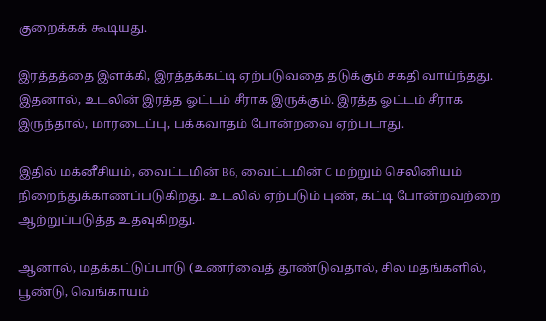குறைக்கக் கூடியது.

இரத்தத்தை இளக்கி, இரத்தக்கட்டி ஏற்படுவதை தடுக்கும் சகதி வாய்ந்தது. இதனால், உடலின் இரத்த ஓட்டம் சீராக இருக்கும். இரத்த ஓட்டம் சீராக இருந்தால், மாரடைப்பு, பக்கவாதம் போன்றவை ஏற்படாது.

இதில் மக்னீசியம், வைட்டமின் B6, வைட்டமின் C மற்றும் செலினியம் நிறைந்துக்காணப்படுகிறது. உடலில் ஏற்படும் புண், கட்டி போன்றவற்றை ஆற்றுப்படுத்த உதவுகிறது.

ஆனால், மதக்கட்டுப்பாடு (உணர்வைத் தூண்டுவதால், சில மதங்களில், பூண்டு, வெங்காயம்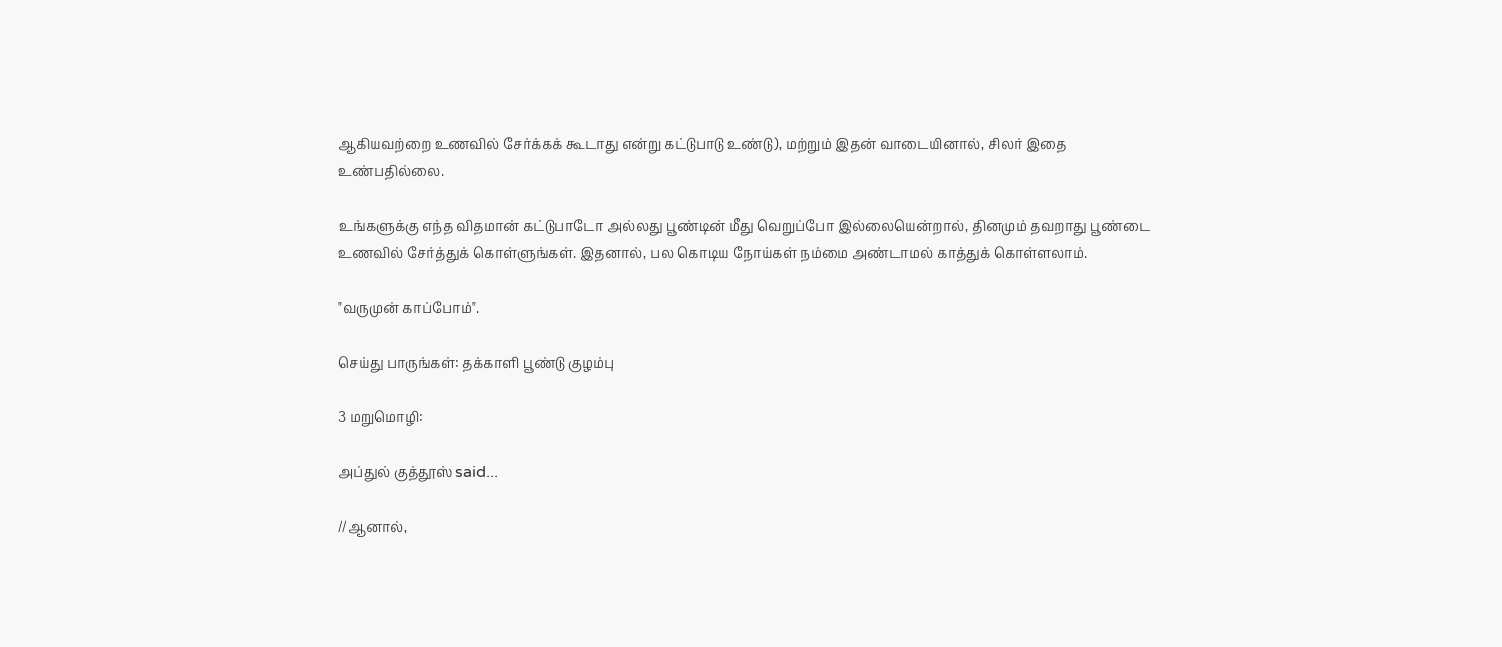ஆகியவற்றை உணவில் சேர்க்கக் கூடாது என்று கட்டுபாடு உண்டு), மற்றும் இதன் வாடையினால், சிலர் இதை உண்பதில்லை.

உங்களுக்கு எந்த விதமான் கட்டுபாடோ அல்லது பூண்டின் மீது வெறுப்போ இல்லையென்றால், தினமும் தவறாது பூண்டை உணவில் சேர்த்துக் கொள்ளுங்கள். இதனால், பல கொடிய நோய்கள் நம்மை அண்டாமல் காத்துக் கொள்ளலாம்.

"வருமுன் காப்போம்".

செய்து பாருங்கள்: தக்காளி பூண்டு குழம்பு

3 மறுமொழி:

அப்துல் குத்தூஸ் said...

//ஆனால்,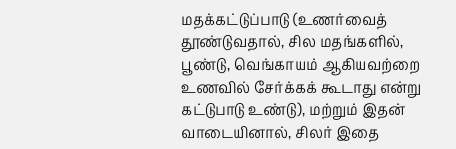மதக்கட்டுப்பாடு (உணர்வைத் தூண்டுவதால், சில மதங்களில், பூண்டு, வெங்காயம் ஆகியவற்றை உணவில் சேர்க்கக் கூடாது என்று கட்டுபாடு உண்டு), மற்றும் இதன் வாடையினால், சிலர் இதை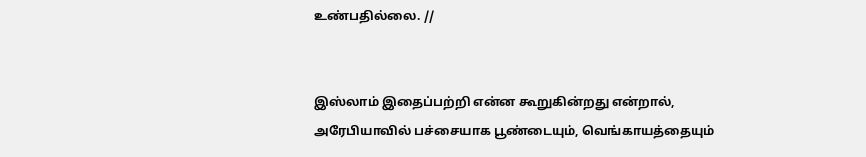உண்பதில்லை. //


இஸ்லாம் இதைப்பற்றி என்ன கூறுகின்றது என்றால், அரேபியாவில் பச்சையாக பூண்டையும், வெங்காயத்தையும்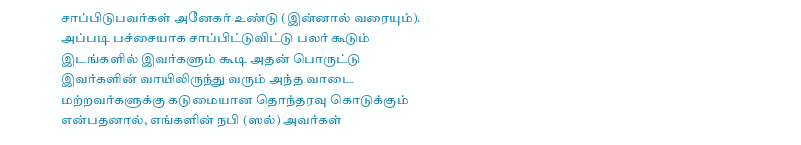சாப்பிடுபவர்கள் அனேகர் உண்டு (இன்னால் வரையும்). அப்படி பச்சையாக சாப்பிட்டுவிட்டு பலர் கூடும் இடங்களில் இவர்களும் கூடி அதன் பொருட்டு இவர்களின் வாயிலிருந்து வரும் அந்த வாடை மற்றவர்களுக்கு கடுமையான தொந்தரவு கொடுக்கும் என்பதனால், எங்களின் நபி (ஸல்) அவர்கள்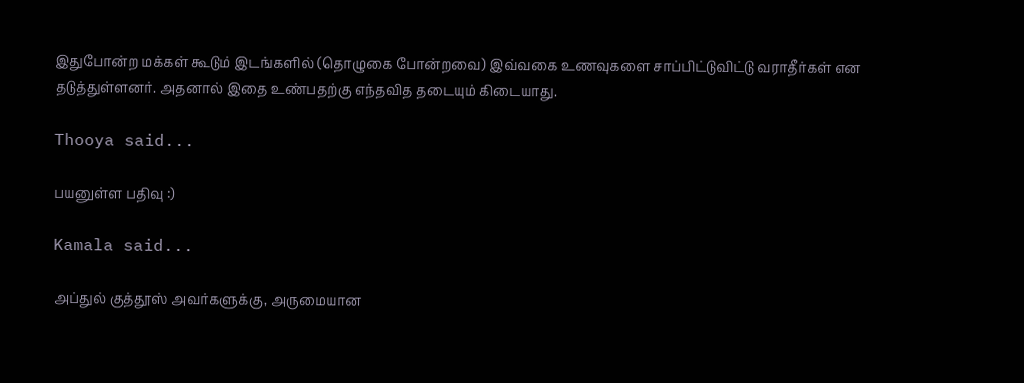இதுபோன்ற மக்கள் கூடும் இடங்களில் (தொழுகை போன்றவை) இவ்வகை உணவுகளை சாப்பிட்டுவிட்டு வராதீர்கள் என தடுத்துள்ளனர். அதனால் இதை உண்பதற்கு எந்தவித தடையும் கிடையாது.

Thooya said...

பயனுள்ள பதிவு :)

Kamala said...

அப்துல் குத்தூஸ் அவர்களுக்கு, அருமையான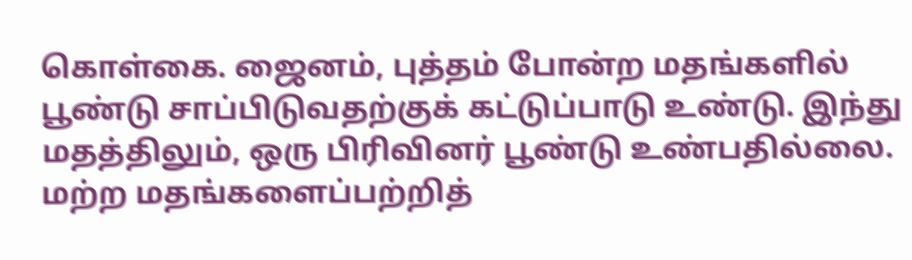கொள்கை. ஜைனம், புத்தம் போன்ற மதங்களில் பூண்டு சாப்பிடுவதற்குக் கட்டுப்பாடு உண்டு. இந்து மதத்திலும், ஒரு பிரிவினர் பூண்டு உண்பதில்லை. மற்ற மதங்களைப்பற்றித்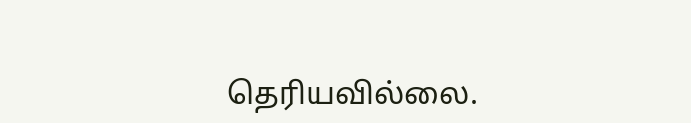தெரியவில்லை.